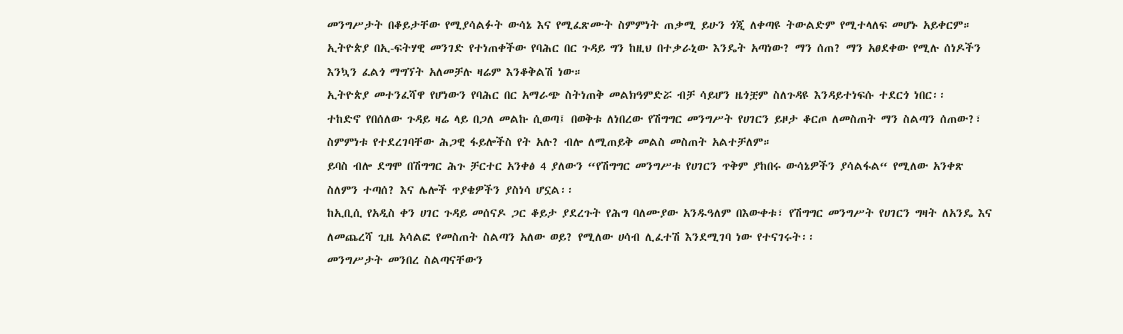መንግሥታት በቆይታቸው የሚያሳልፉት ውሳኔ እና የሚፈጽሙት ስምምነት ጠቃሚ ይሁን ጎጂ ለቀጣዩ ትውልድም የሚተላለፍ መሆኑ አይቀርም።
ኢትዮጵያ በኢ-ፍትሃዊ መንገድ የተነጠቀችው የባሕር በር ጉዳይ ግን ከዚህ በተቃራኒው እንዴት አጣነው? ማን ሰጠ? ማን አፀደቀው የሚሉ ሰነዶችን እንኳን ፈልጎ ማግኘት አለመቻሉ ዛሬም እንቆቅልሽ ነው።
ኢትዮጵያ መተንፈሻዋ የሆነውን የባሕር በር አማራጭ ስትነጠቅ መልክዓምድሯ ብቻ ሳይሆን ዜጎቿም ስለጉዳዩ እንዳይተነፍሱ ተደርጎ ነበር፡፡
ተከድኖ የበሰለው ጉዳይ ዛሬ ላይ በጋለ መልኩ ሲወጣ፤ በወቅቱ ለነበረው የሽግግር መንግሥት የሀገርን ይዞታ ቆርጦ ለመስጠት ማን ስልጣን ሰጠው?፣ ስምምነቱ የተደረገባቸው ሕጋዊ ፋይሎችስ የት አሉ? ብሎ ለሚጠይቅ መልስ መስጠት አልተቻለም።
ይባስ ብሎ ደግሞ በሽግግር ሕጉ ቻርተር አንቀፅ 4 ያለውን “የሽግግር መንግሥቱ የሀገርን ጥቅም ያከበሩ ውሳኔዎችን ያሳልፋል“ የሚለው አንቀጽ ስለምን ተጣሰ? እና ሌሎች ጥያቄዎችን ያስነሳ ሆኗል፡፡
ከኢቢሲ የአዲስ ቀን ሀገር ጉዳይ መሰናዶ ጋር ቆይታ ያደረጉት የሕግ ባለሙያው አንዱዓለም በእውቀቱ፣ የሽግግር መንግሥት የሀገርን ግዛት ለአንዴ እና ለመጨረሻ ጊዜ አሳልፎ የመስጠት ስልጣን አለው ወይ? የሚለው ሀሳብ ሊፈተሽ እንደሚገባ ነው የተናገሩት፡፡
መንግሥታት መንበረ ስልጣናቸውን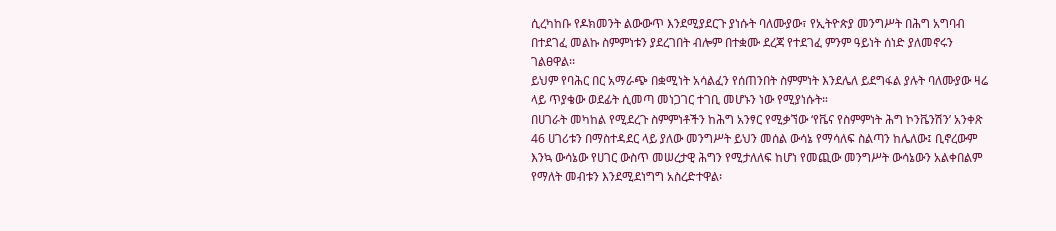ሲረካከቡ የዶክመንት ልውውጥ እንደሚያደርጉ ያነሱት ባለሙያው፣ የኢትዮጵያ መንግሥት በሕግ አግባብ በተደገፈ መልኩ ስምምነቱን ያደረገበት ብሎም በተቋሙ ደረጃ የተደገፈ ምንም ዓይነት ሰነድ ያለመኖሩን ገልፀዋል፡፡
ይህም የባሕር በር አማራጭ በቋሚነት አሳልፈን የሰጠንበት ስምምነት እንደሌለ ይደግፋል ያሉት ባለሙያው ዛሬ ላይ ጥያቄው ወደፊት ሲመጣ መነጋገር ተገቢ መሆኑን ነው የሚያነሱት።
በሀገራት መካከል የሚደረጉ ስምምነቶችን ከሕግ አንፃር የሚቃኘው ‘የቬና የስምምነት ሕግ ኮንቬንሽን’ አንቀጽ 46 ሀገሪቱን በማስተዳደር ላይ ያለው መንግሥት ይህን መሰል ውሳኔ የማሳለፍ ስልጣን ከሌለው፤ ቢኖረውም እንኳ ውሳኔው የሀገር ውስጥ መሠረታዊ ሕግን የሚታለለፍ ከሆነ የመጪው መንግሥት ውሳኔውን አልቀበልም የማለት መብቱን እንደሚደነግግ አስረድተዋል፡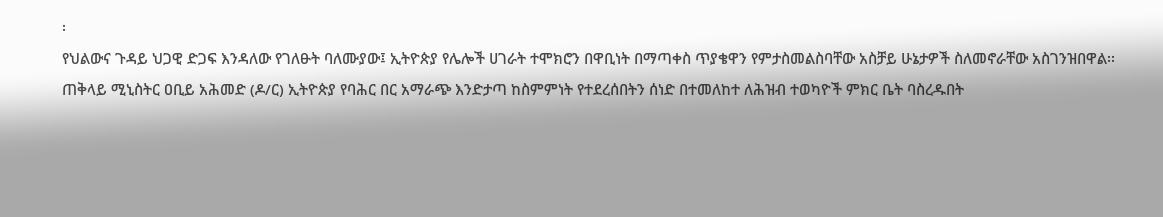፡
የህልውና ጉዳይ ህጋዊ ድጋፍ እንዳለው የገለፁት ባለሙያው፤ ኢትዮጵያ የሌሎች ሀገራት ተሞክሮን በዋቢነት በማጣቀስ ጥያቄዋን የምታስመልስባቸው አስቻይ ሁኔታዎች ስለመኖራቸው አስገንዝበዋል፡፡
ጠቅላይ ሚኒስትር ዐቢይ አሕመድ (ዶ/ር) ኢትዮጵያ የባሕር በር አማራጭ እንድታጣ ከስምምነት የተደረሰበትን ሰነድ በተመለከተ ለሕዝብ ተወካዮች ምክር ቤት ባስረዱበት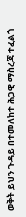ወቅት ይህን ጉዳይ በተመለከተ ሕጋዊ ማስረጃ ተፈልጎ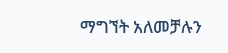ማግኘት አለመቻሉን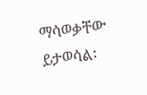ማሳወቃቸው ይታወሳል፡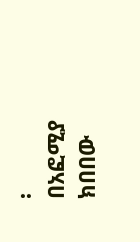፡
በአፎሚያ ክበበው